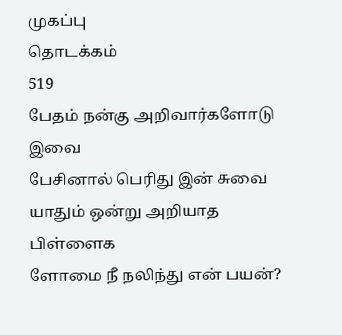முகப்பு
தொடக்கம்
519
பேதம் நன்கு அறிவார்களோடு இவை
பேசினால் பெரிது இன் சுவை
யாதும் ஒன்று அறியாத பிள்ளைக
ளோமை நீ நலிந்து என் பயன்?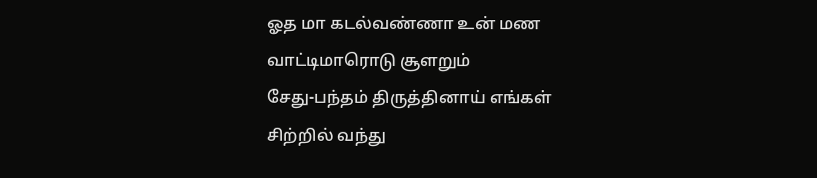ஓத மா கடல்வண்ணா உன் மண
வாட்டிமாரொடு சூளறும்
சேது-பந்தம் திருத்தினாய் எங்கள்
சிற்றில் வந்து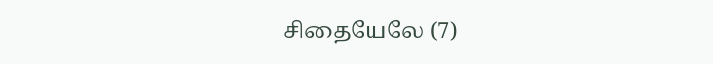சிதையேலே (7)